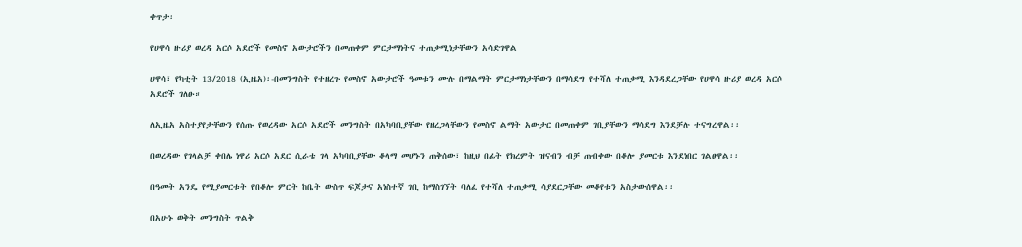ቀጥታ፡

የሀዋሳ ዙሪያ ወረዳ አርሶ አደሮች የመስኖ አውታሮችን በመጠቀም ምርታማነትና ተጠቃሚነታቸውን አሳድገዋል

ሀዋሳ፣ የካቲት 13/2018 (ኢዜአ)፡-በመንግስት የተዘረጉ የመስኖ አውታሮች ዓመቱን ሙሉ በማልማት ምርታማነታቸውን በማሳደግ የተሻለ ተጠቃሚ እንዳደረጋቸው የሀዋሳ ዙሪያ ወረዳ አርሶ አደሮች ገለፁ።

ለኢዜአ አስተያየታቸውን የሰጡ የወረዳው አርሶ አደሮች መንግስት በአካባቢያቸው የዘረጋላቸውን የመስኖ ልማት አውታር በመጠቀም ገቢያቸውን ማሳደግ እንደቻሉ ተናግረዋል፡፡

በወረዳው የገላልቻ ቀበሌ ነዋሪ አርሶ አደር ሲራቴ ገላ አካባቢያቸው ቆላማ መሆኑን ጠቅሰው፣ ከዚህ በፊት የክረምት ዝናብን ብቻ ጠብቀው በቆሎ ያመርቱ እንደነበር ገልፀዋል፡፡

በዓመት አንዴ የሚያመርቱት የበቆሎ ምርት ከቤት ውስጥ ፍጆታና አነስተኛ ገቢ ከማስገኘት ባለፈ የተሻለ ተጠቃሚ ሳያደርጋቸው መቆየቱን አስታውሰዋል፡፡

በአሁኑ ወቅት መንግስት ጥልቅ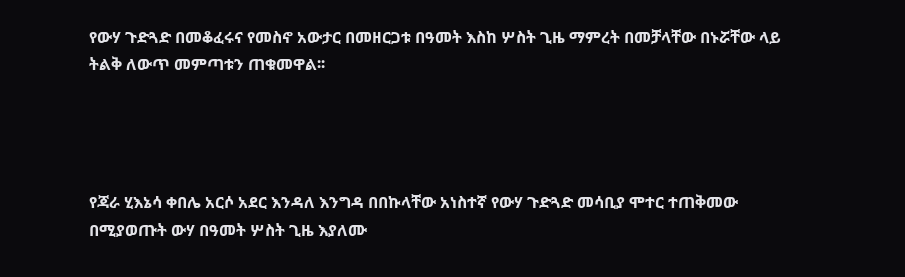የውሃ ጉድጓድ በመቆፈሩና የመስኖ አውታር በመዘርጋቱ በዓመት እስከ ሦስት ጊዜ ማምረት በመቻላቸው በኑሯቸው ላይ ትልቅ ለውጥ መምጣቱን ጠቁመዋል፡፡




የጃራ ሂእኔሳ ቀበሌ አርሶ አደር እንዳለ እንግዳ በበኩላቸው አነስተኛ የውሃ ጉድጓድ መሳቢያ ሞተር ተጠቅመው በሚያወጡት ውሃ በዓመት ሦስት ጊዜ እያለሙ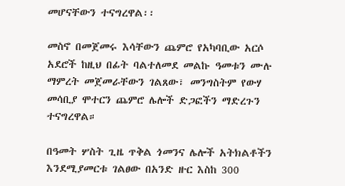መሆናቸውን ተናግረዋል፡፡

መስኖ በመጀመሩ እሳቸውን ጨምሮ የአካባቢው አርሶ አደሮች ከዚህ በፊት ባልተለመደ መልኩ ዓመቱን ሙሉ ማምረት መጀመራቸውን ገልጸው፣ መንግስትም የውሃ መሳቢያ ሞተርን ጨምሮ ሌሎች ድጋፎችን ማድረጉን ተናግረዋል።

በዓመት ሦስት ጊዜ ጥቅል ጎመንና ሌሎች አትክልቶችን እንደሚያመርቱ ገልፀው በአንድ ዙር እስከ 300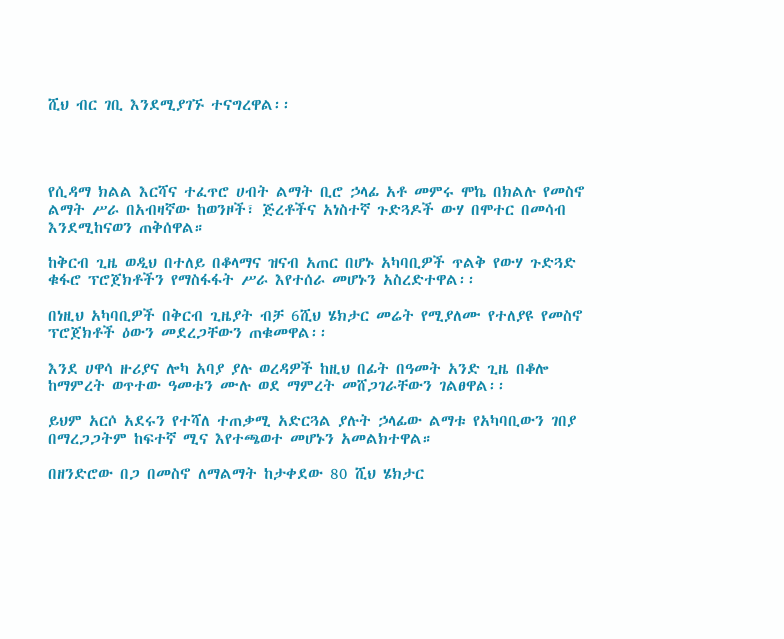ሺህ ብር ገቢ እንደሚያገኙ ተናግረዋል፡፡




የሲዳማ ክልል እርሻና ተፈጥሮ ሀብት ልማት ቢሮ ኃላፊ አቶ መምሩ ሞኬ በክልሉ የመስኖ ልማት ሥራ በአብዛኛው ከወንዞች፣ ጅረቶችና አነስተኛ ጉድጓዶች ውሃ በሞተር በመሳብ እንደሚከናወን ጠቅሰዋል።

ከቅርብ ጊዜ ወዲህ በተለይ በቆላማና ዝናብ አጠር በሆኑ አካባቢዎች ጥልቅ የውሃ ጉድጓድ ቁፋሮ ፕሮጀክቶችን የማስፋፋት ሥራ እየተሰራ መሆኑን አስረድተዋል፡፡

በነዚህ አካባቢዎች በቅርብ ጊዜያት ብቻ 6ሺህ ሄክታር መሬት የሚያለሙ የተለያዩ የመስኖ ፕሮጀክቶች ዕውን መደረጋቸውን ጠቁመዋል፡፡

እንደ ሀዋሳ ዙሪያና ሎካ አባያ ያሉ ወረዳዎች ከዚህ በፊት በዓመት አንድ ጊዜ በቆሎ ከማምረት ወጥተው ዓመቱን ሙሉ ወደ ማምረት መሸጋገራቸውን ገልፀዋል፡፡

ይህም አርሶ አደሩን የተሻለ ተጠቃሚ አድርጓል ያሉት ኃላፊው ልማቱ የአካባቢውን ገበያ በማረጋጋትም ከፍተኛ ሚና እየተጫወተ መሆኑን አመልክተዋል።

በዘንድሮው በጋ በመስኖ ለማልማት ከታቀደው 80 ሺህ ሄክታር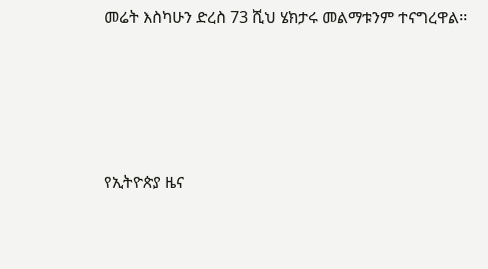መሬት እስካሁን ድረስ 73 ሺህ ሄክታሩ መልማቱንም ተናግረዋል፡፡





የኢትዮጵያ ዜና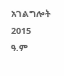አገልግሎት
2015
ዓ.ም